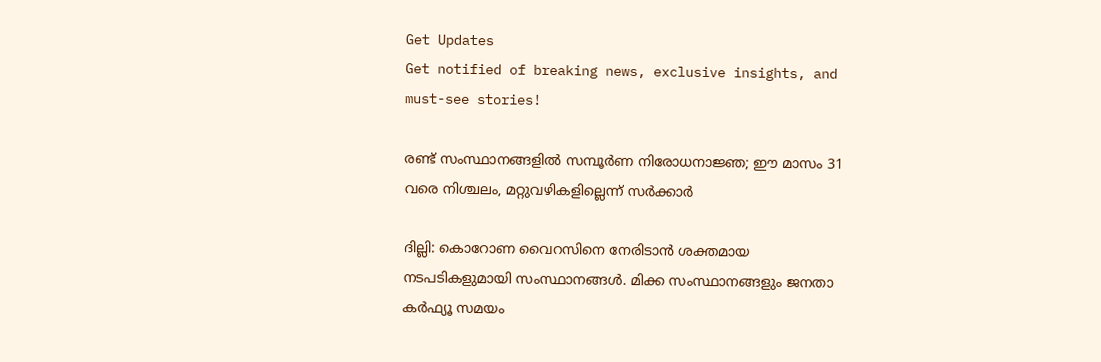Get Updates
Get notified of breaking news, exclusive insights, and must-see stories!

രണ്ട് സംസ്ഥാനങ്ങളില്‍ സമ്പൂര്‍ണ നിരോധനാജ്ഞ; ഈ മാസം 31 വരെ നിശ്ചലം, മറ്റുവഴികളില്ലെന്ന് സര്‍ക്കാര്‍

ദില്ലി: കൊറോണ വൈറസിനെ നേരിടാന്‍ ശക്തമായ നടപടികളുമായി സംസ്ഥാനങ്ങള്‍. മിക്ക സംസ്ഥാനങ്ങളും ജനതാ കര്‍ഫ്യൂ സമയം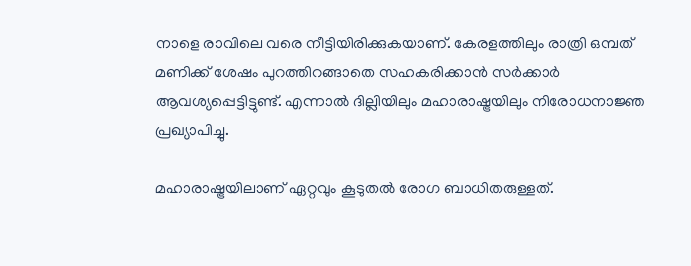നാളെ രാവിലെ വരെ നീട്ടിയിരിക്കുകയാണ്. കേരളത്തിലും രാത്രി ഒമ്പത് മണിക്ക് ശേഷം പുറത്തിറങ്ങാതെ സഹകരിക്കാന്‍ സര്‍ക്കാര്‍ ആവശ്യപ്പെട്ടിട്ടുണ്ട്. എന്നാല്‍ ദില്ലിയിലും മഹാരാഷ്ട്രയിലും നിരോധനാജ്ഞ പ്രഖ്യാപിച്ചു.

മഹാരാഷ്ട്രയിലാണ് ഏറ്റവും കൂടുതല്‍ രോഗ ബാധിതരുള്ളത്.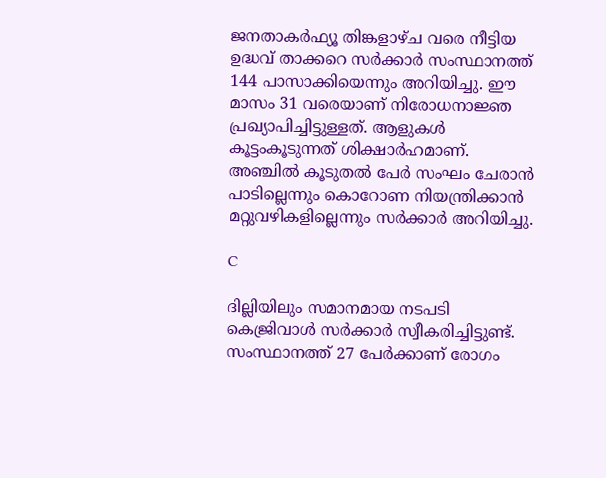ജനതാകര്‍ഫ്യൂ തിങ്കളാഴ്ച വരെ നീട്ടിയ ഉദ്ധവ് താക്കറെ സര്‍ക്കാര്‍ സംസ്ഥാനത്ത് 144 പാസാക്കിയെന്നും അറിയിച്ചു. ഈ മാസം 31 വരെയാണ് നിരോധനാജ്ഞ പ്രഖ്യാപിച്ചിട്ടുള്ളത്. ആളുകള്‍ കൂട്ടംകൂടുന്നത് ശിക്ഷാര്‍ഹമാണ്. അഞ്ചില്‍ കൂടുതല്‍ പേര്‍ സംഘം ചേരാന്‍ പാടില്ലെന്നും കൊറോണ നിയന്ത്രിക്കാന്‍ മറ്റുവഴികളില്ലെന്നും സര്‍ക്കാര്‍ അറിയിച്ചു.

C

ദില്ലിയിലും സമാനമായ നടപടി കെജ്രിവാള്‍ സര്‍ക്കാര്‍ സ്വീകരിച്ചിട്ടുണ്ട്. സംസ്ഥാനത്ത് 27 പേര്‍ക്കാണ് രോഗം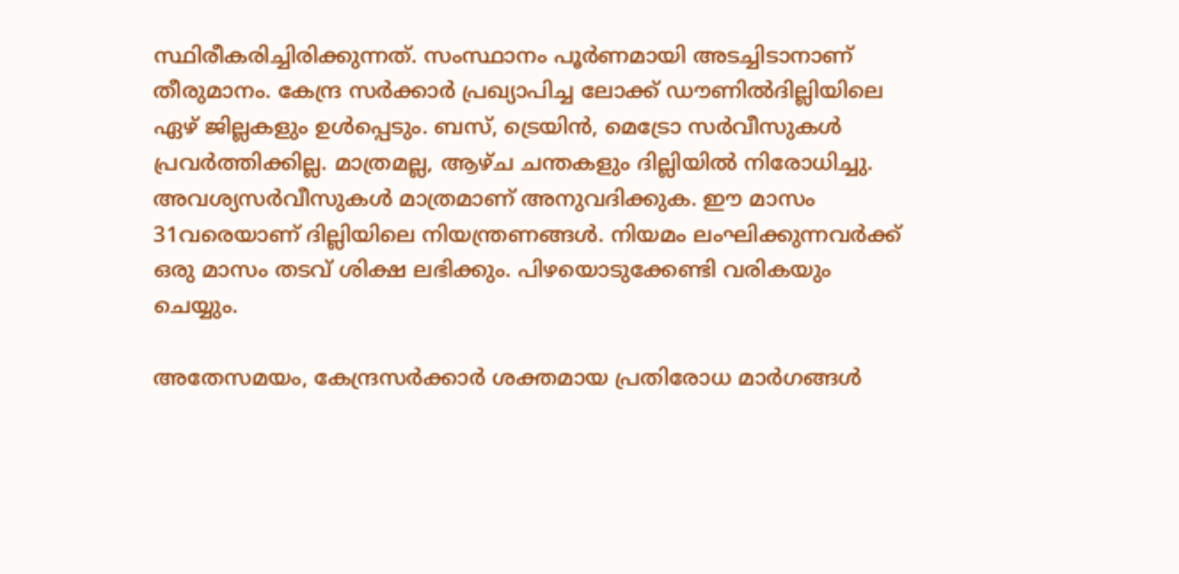സ്ഥിരീകരിച്ചിരിക്കുന്നത്. സംസ്ഥാനം പൂര്‍ണമായി അടച്ചിടാനാണ് തീരുമാനം. കേന്ദ്ര സര്‍ക്കാര്‍ പ്രഖ്യാപിച്ച ലോക്ക് ഡൗണില്‍ദില്ലിയിലെ ഏഴ് ജില്ലകളും ഉള്‍പ്പെടും. ബസ്, ട്രെയിന്‍, മെട്രോ സര്‍വീസുകള്‍ പ്രവര്‍ത്തിക്കില്ല. മാത്രമല്ല, ആഴ്ച ചന്തകളും ദില്ലിയില്‍ നിരോധിച്ചു. അവശ്യസര്‍വീസുകള്‍ മാത്രമാണ് അനുവദിക്കുക. ഈ മാസം 31വരെയാണ് ദില്ലിയിലെ നിയന്ത്രണങ്ങള്‍. നിയമം ലംഘിക്കുന്നവര്‍ക്ക് ഒരു മാസം തടവ് ശിക്ഷ ലഭിക്കും. പിഴയൊടുക്കേണ്ടി വരികയും ചെയ്യും.

അതേസമയം, കേന്ദ്രസര്‍ക്കാര്‍ ശക്തമായ പ്രതിരോധ മാര്‍ഗങ്ങള്‍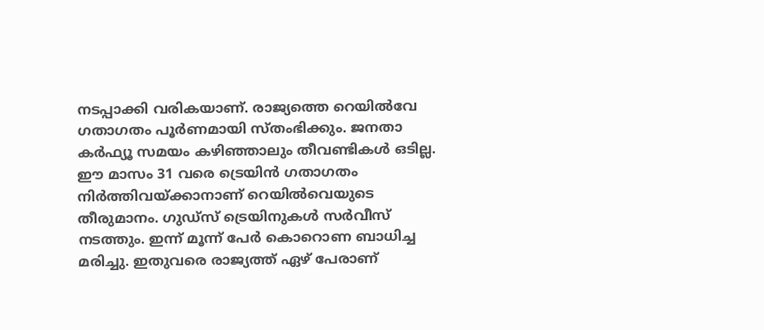നടപ്പാക്കി വരികയാണ്. രാജ്യത്തെ റെയില്‍വേ ഗതാഗതം പൂര്‍ണമായി സ്തംഭിക്കും. ജനതാ കര്‍ഫ്യൂ സമയം കഴിഞ്ഞാലും തീവണ്ടികള്‍ ഒടില്ല. ഈ മാസം 31 വരെ ട്രെയിന്‍ ഗതാഗതം നിര്‍ത്തിവയ്ക്കാനാണ് റെയില്‍വെയുടെ തീരുമാനം. ഗുഡ്‌സ് ട്രെയിനുകള്‍ സര്‍വീസ് നടത്തും. ഇന്ന് മൂന്ന് പേര്‍ കൊറൊണ ബാധിച്ച മരിച്ചു. ഇതുവരെ രാജ്യത്ത് ഏഴ് പേരാണ്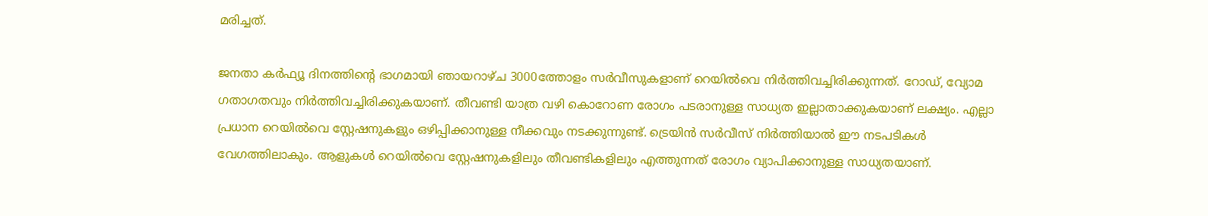മരിച്ചത്.

ജനതാ കര്‍ഫ്യൂ ദിനത്തിന്റെ ഭാഗമായി ഞായറാഴ്ച 3000ത്തോളം സര്‍വീസുകളാണ് റെയില്‍വെ നിര്‍ത്തിവച്ചിരിക്കുന്നത്. റോഡ്, വ്യോമ ഗതാഗതവും നിര്‍ത്തിവച്ചിരിക്കുകയാണ്. തീവണ്ടി യാത്ര വഴി കൊറോണ രോഗം പടരാനുള്ള സാധ്യത ഇല്ലാതാക്കുകയാണ് ലക്ഷ്യം. എല്ലാ പ്രധാന റെയില്‍വെ സ്റ്റേഷനുകളും ഒഴിപ്പിക്കാനുള്ള നീക്കവും നടക്കുന്നുണ്ട്. ട്രെയിന്‍ സര്‍വീസ് നിര്‍ത്തിയാല്‍ ഈ നടപടികള്‍ വേഗത്തിലാകും. ആളുകള്‍ റെയില്‍വെ സ്റ്റേഷനുകളിലും തീവണ്ടികളിലും എത്തുന്നത് രോഗം വ്യാപിക്കാനുള്ള സാധ്യതയാണ്.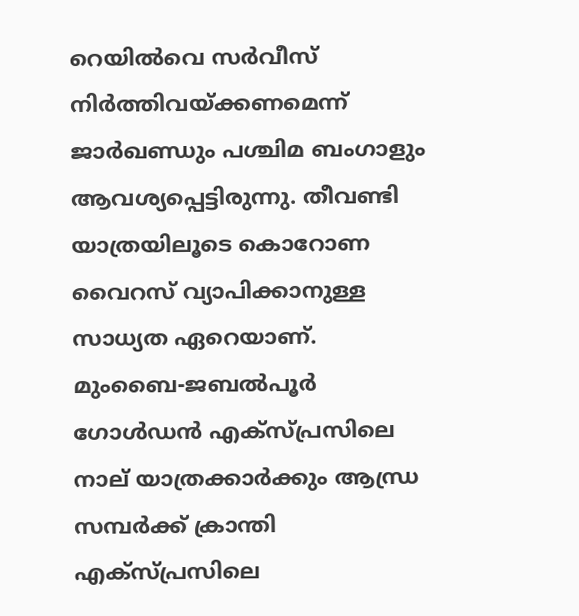റെയില്‍വെ സര്‍വീസ് നിര്‍ത്തിവയ്ക്കണമെന്ന് ജാര്‍ഖണ്ഡും പശ്ചിമ ബംഗാളും ആവശ്യപ്പെട്ടിരുന്നു. തീവണ്ടി യാത്രയിലൂടെ കൊറോണ വൈറസ് വ്യാപിക്കാനുള്ള സാധ്യത ഏറെയാണ്. മുംബൈ-ജബല്‍പൂര്‍ ഗോള്‍ഡന്‍ എക്‌സ്പ്രസിലെ നാല് യാത്രക്കാര്‍ക്കും ആന്ധ്ര സമ്പര്‍ക്ക് ക്രാന്തി എക്‌സ്പ്രസിലെ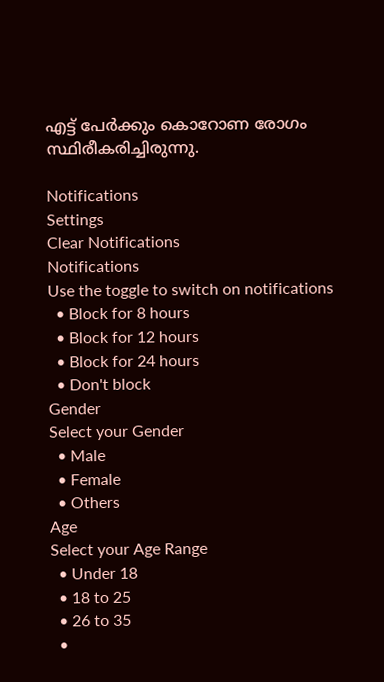എട്ട് പേര്‍ക്കും കൊറോണ രോഗം സ്ഥിരീകരിച്ചിരുന്നു.

Notifications
Settings
Clear Notifications
Notifications
Use the toggle to switch on notifications
  • Block for 8 hours
  • Block for 12 hours
  • Block for 24 hours
  • Don't block
Gender
Select your Gender
  • Male
  • Female
  • Others
Age
Select your Age Range
  • Under 18
  • 18 to 25
  • 26 to 35
  •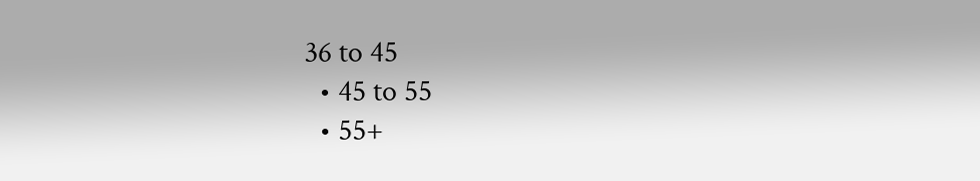36 to 45
  • 45 to 55
  • 55+